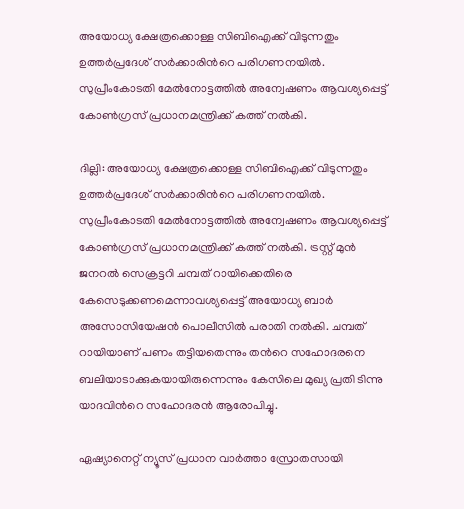അയോധ്യ ക്ഷേത്രക്കൊള്ള സിബിഐക്ക് വിടുന്നതും ഉത്തര്‍പ്രദേശ് സര്‍ക്കാരിന്‍റെ പരിഗണനയില്‍. സുപ്രീംകോടതി മേല്‍നോട്ടത്തില്‍ അന്വേഷണം ആവശ്യപ്പെട്ട് കോണ്‍ഗ്രസ് പ്രധാനമന്ത്രിക്ക് കത്ത് നല്‍കി.

ദില്ലി: അയോധ്യ ക്ഷേത്രക്കൊള്ള സിബിഐക്ക് വിടുന്നതും ഉത്തര്‍പ്രദേശ് സര്‍ക്കാരിന്‍റെ പരിഗണനയില്‍. സുപ്രീംകോടതി മേല്‍നോട്ടത്തില്‍ അന്വേഷണം ആവശ്യപ്പെട്ട് കോണ്‍ഗ്രസ് പ്രധാനമന്ത്രിക്ക് കത്ത് നല്‍കി. ട്രസ്റ്റ് മുന്‍ ജനറല്‍ സെക്രട്ടറി ചമ്പത് റായിക്കെതിരെ കേസെടുക്കണമെന്നാവശ്യപ്പെട്ട് അയോധ്യ ബാര്‍ അസോസിയേഷന്‍ പൊലീസില്‍ പരാതി നല്‍കി. ചമ്പത് റായിയാണ് പണം തട്ടിയതെന്നും തന്‍റെ സഹോദരനെ ബലിയാടാക്കുകയായിരുന്നെന്നും കേസിലെ മുഖ്യ പ്രതി ടിന്നു യാദവിന്‍റെ സഹോദരന്‍ ആരോപിച്ചു.

ഏഷ്യാനെറ്റ് ന്യൂസ് പ്രധാന വാർത്താ സ്രോതസായി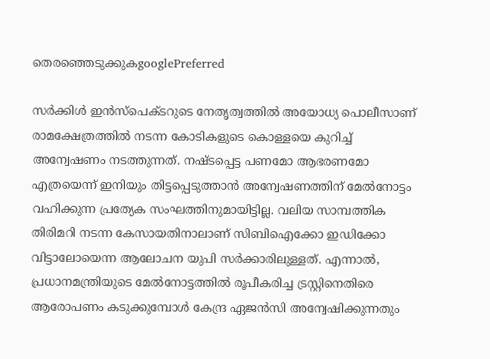തെരഞ്ഞെടുക്കുകgooglePreferred

സര്‍ക്കിള്‍ ഇന്‍സ്പെക്ടറുടെ നേതൃത്വത്തില്‍ അയോധ്യ പൊലീസാണ് രാമക്ഷേത്രത്തില്‍ നടന്ന കോടികളുടെ കൊള്ളയെ കുറിച്ച് അന്വേഷണം നടത്തുന്നത്. നഷ്ടപ്പെട്ട പണമോ ആഭരണമോ എത്രയെന്ന് ഇനിയും തിട്ടപ്പെടുത്താന്‍ അന്വേഷണത്തിന് മേല്‍നോട്ടം വഹിക്കുന്ന പ്രത്യേക സംഘത്തിനുമായിട്ടില്ല. വലിയ സാമ്പത്തിക തിരിമറി നടന്ന കേസായതിനാലാണ് സിബിഐക്കോ ഇഡിക്കോ വിട്ടാലോയെന്ന ആലോചന യുപി സര്‍ക്കാരിലുള്ളത്. എന്നാല്‍, പ്രധാനമന്ത്രിയുടെ മേല്‍നോട്ടത്തില്‍ രൂപീകരിച്ച ട്രസ്റ്റിനെതിരെ ആരോപണം കടുക്കുമ്പോള്‍ കേന്ദ്ര ഏജന്‍സി അന്വേഷിക്കുന്നതും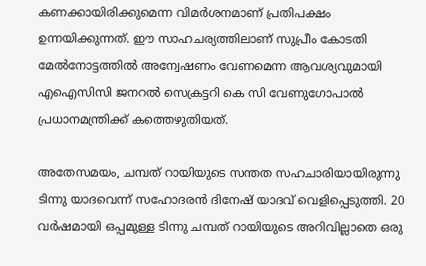കണക്കായിരിക്കുമെന്ന വിമര്‍ശനമാണ് പ്രതിപക്ഷം ഉന്നയിക്കുന്നത്. ഈ സാഹചര്യത്തിലാണ് സുപ്രീം കോടതി മേല്‍നോട്ടത്തില്‍ അന്വേഷണം വേണമെന്ന ആവശ്യവുമായി എഐസിസി ജനറല്‍ സെക്രട്ടറി കെ സി വേണുഗോപാല്‍ പ്രധാനമന്ത്രിക്ക് കത്തെഴുതിയത്.

അതേസമയം, ചമ്പത് റായിയുടെ സന്തത സഹചാരിയായിരുന്നു ടിന്നു യാദവെന്ന് സഹോദരന്‍ ദിനേഷ് യാദവ് വെളിപ്പെടുത്തി. 20 വര്‍ഷമായി ഒപ്പമുള്ള ടിന്നു ചമ്പത് റായിയുടെ അറിവില്ലാതെ ഒരു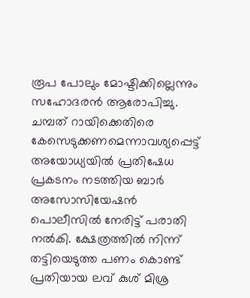രൂപ പോലും മോഷ്ടിക്കില്ലെന്നും സഹോദരന്‍ ആരോപിച്ചു. ചമ്പത് റായിക്കെതിരെ കേസെടുക്കണമെന്നാവശ്യപ്പെട്ട് അയോധ്യയില്‍ പ്രതിഷേധ പ്രകടനം നടത്തിയ ബാര്‍ അസോസിയേഷന്‍ പൊലീസില്‍ നേരിട്ട് പരാതി നല്‍കി. ക്ഷേത്രത്തില്‍ നിന്ന് തട്ടിയെടുത്ത പണം കൊണ്ട് പ്രതിയായ ലവ് കുശ് മിശ്ര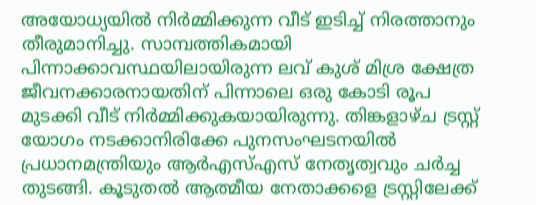അയോധ്യയില്‍ നിര്‍മ്മിക്കുന്ന വീട് ഇടിച്ച് നിരത്താനും തീരുമാനിച്ചു. സാമ്പത്തികമായി പിന്നാക്കാവസ്ഥയിലായിരുന്ന ലവ് കുശ് മിശ്ര ക്ഷേത്ര ജീവനക്കാരനായതിന് പിന്നാലെ ഒരു കോടി രൂപ മുടക്കി വീട് നിര്‍മ്മിക്കുകയായിരുന്നു. തിങ്കളാഴ്ച ട്രസ്റ്റ് യോഗം നടക്കാനിരിക്കേ പുനസംഘടനയില്‍ പ്രധാനമന്ത്രിയും ആര്‍എസ്എസ് നേതൃത്വവും ചര്‍ച്ച തുടങ്ങി. കൂടുതല്‍ ആത്മീയ നേതാക്കളെ ട്രസ്റ്റിലേക്ക്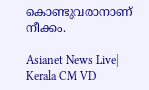കൊണ്ടുവരാനാണ് നീക്കം.

Asianet News Live| Kerala CM VD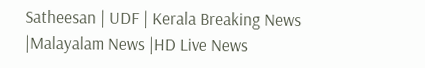Satheesan | UDF | Kerala Breaking News |Malayalam News |HD Live News